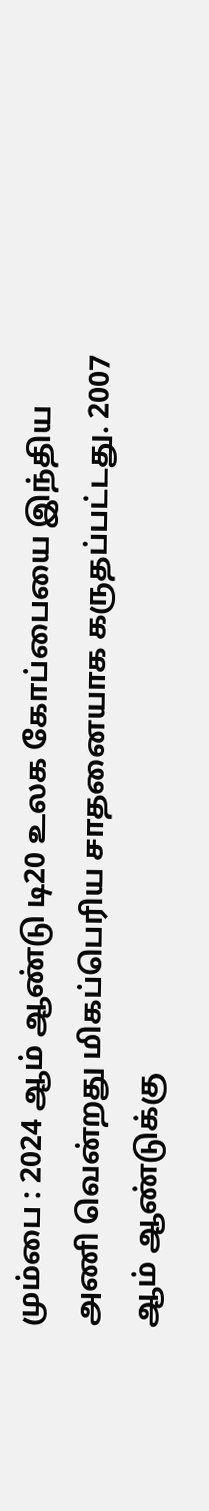மும்பை : 2024 ஆம் ஆண்டு டி20 உலக கோப்பையை இந்திய அணி வென்றது மிகப்பெரிய சாதனையாக கருதப்பட்டது. 2007 ஆம் ஆண்டுக்கு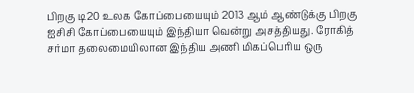பிறகு டி20 உலக கோப்பையையும் 2013 ஆம் ஆண்டுக்கு பிறகு ஐசிசி கோப்பையையும் இந்தியா வென்று அசத்தியது. ரோகித் சர்மா தலைமையிலான இந்திய அணி மிகப்பெரிய ஒரு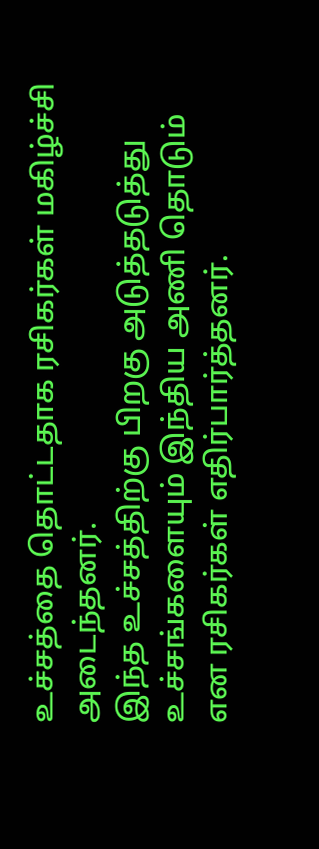உச்சத்தை தொட்டதாக ரசிகர்கள் மகிழ்ச்சி அடைந்தனர்.
இந்த உச்சத்திற்கு பிறகு அடுத்தடுத்து உச்சங்களையும் இந்திய அணி தொடும் என ரசிகர்கள் எதிர்பார்த்தனர்.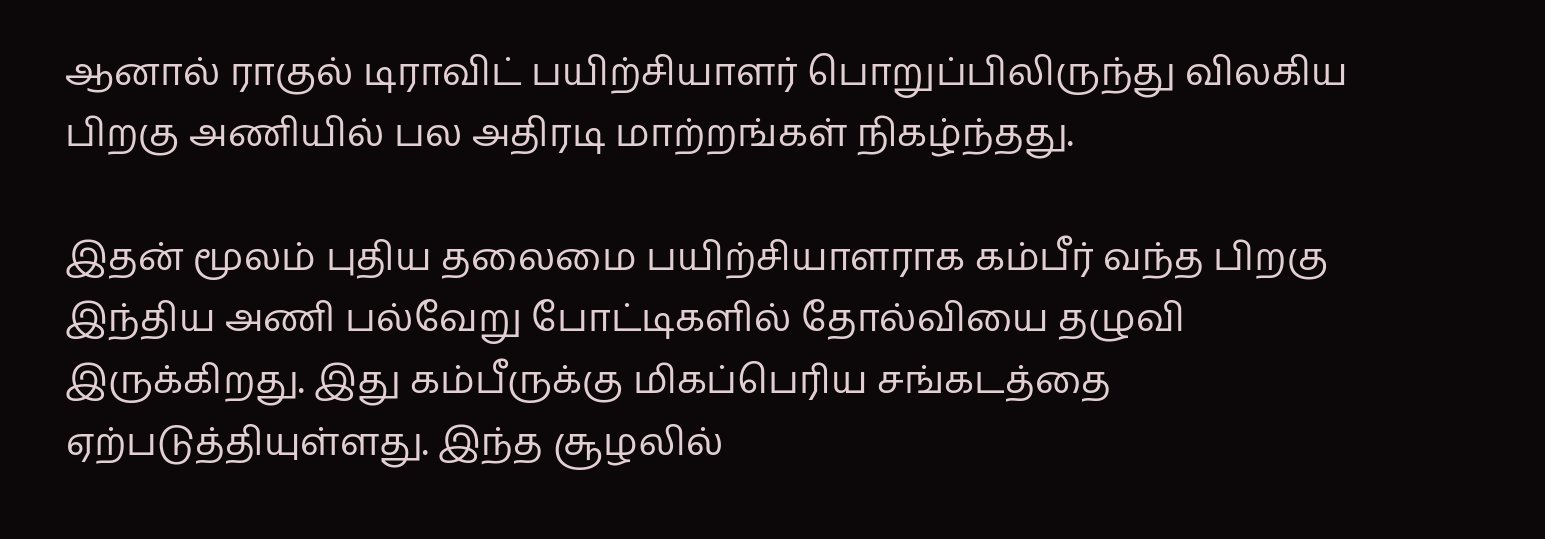ஆனால் ராகுல் டிராவிட் பயிற்சியாளர் பொறுப்பிலிருந்து விலகிய பிறகு அணியில் பல அதிரடி மாற்றங்கள் நிகழ்ந்தது.

இதன் மூலம் புதிய தலைமை பயிற்சியாளராக கம்பீர் வந்த பிறகு இந்திய அணி பல்வேறு போட்டிகளில் தோல்வியை தழுவி இருக்கிறது. இது கம்பீருக்கு மிகப்பெரிய சங்கடத்தை ஏற்படுத்தியுள்ளது. இந்த சூழலில்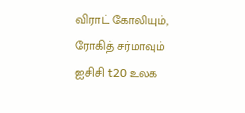விராட் கோலியும், ரோகித் சர்மாவும் ஐசிசி t20 உலக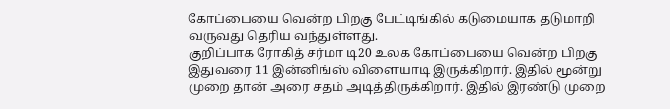கோப்பையை வென்ற பிறகு பேட்டிங்கில் கடுமையாக தடுமாறி வருவது தெரிய வந்துள்ளது.
குறிப்பாக ரோகித் சர்மா டி20 உலக கோப்பையை வென்ற பிறகு இதுவரை 11 இன்னிங்ஸ் விளையாடி இருக்கிறார். இதில் மூன்று முறை தான் அரை சதம் அடித்திருக்கிறார். இதில் இரண்டு முறை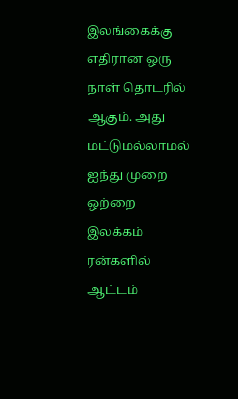இலங்கைக்கு எதிரான ஒரு நாள் தொடரில் ஆகும். அது மட்டுமல்லாமல் ஐந்து முறை ஒற்றை இலக்கம் ரன்களில் ஆட்டம்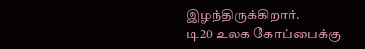இழந்திருக்கிறார்.
டி20 உலக கோப்பைக்கு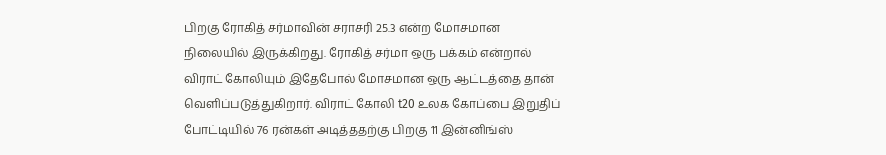பிறகு ரோகித் சர்மாவின் சராசரி 25.3 என்ற மோசமான நிலையில் இருக்கிறது. ரோகித் சர்மா ஒரு பக்கம் என்றால் விராட் கோலியும் இதேபோல் மோசமான ஒரு ஆட்டத்தை தான் வெளிப்படுத்துகிறார். விராட் கோலி t20 உலக கோப்பை இறுதிப் போட்டியில் 76 ரன்கள் அடித்ததற்கு பிறகு 11 இன்னிங்ஸ்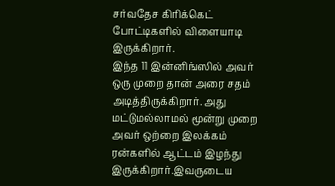சர்வதேச கிரிக்கெட் போட்டிகளில் விளையாடி இருக்கிறார்.
இந்த 11 இன்னிங்ஸில் அவர் ஒரு முறை தான் அரை சதம் அடித்திருக்கிறார். அது மட்டுமல்லாமல் மூன்று முறை அவர் ஒற்றை இலக்கம் ரன்களில் ஆட்டம் இழந்து இருக்கிறார்.இவருடைய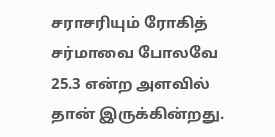சராசரியும் ரோகித் சர்மாவை போலவே 25.3 என்ற அளவில் தான் இருக்கின்றது.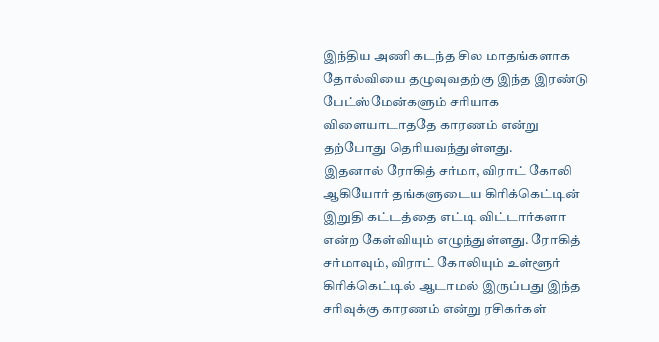இந்திய அணி கடந்த சில மாதங்களாக தோல்வியை தழுவுவதற்கு இந்த இரண்டு பேட்ஸ்மேன்களும் சரியாக விளையாடாததே காரணம் என்று தற்போது தெரியவந்துள்ளது.
இதனால் ரோகித் சர்மா, விராட் கோலி ஆகியோர் தங்களுடைய கிரிக்கெட்டின் இறுதி கட்டத்தை எட்டி விட்டார்களா என்ற கேள்வியும் எழுந்துள்ளது. ரோகித் சர்மாவும், விராட் கோலியும் உள்ளூர் கிரிக்கெட்டில் ஆடாமல் இருப்பது இந்த சரிவுக்கு காரணம் என்று ரசிகர்கள்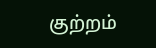குற்றம்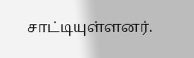சாட்டியுள்ளனர்.